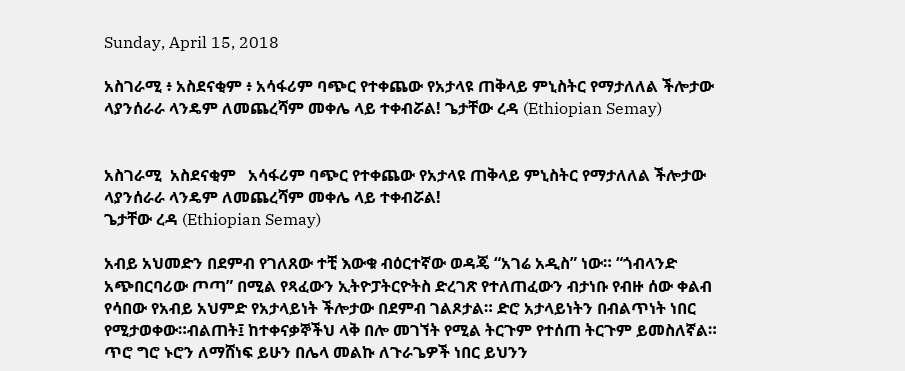Sunday, April 15, 2018

አስገራሚ ፥ አስደናቂም ፥ አሳፋሪም ባጭር የተቀጨው የአታላዩ ጠቅላይ ምኒስትር የማታለለል ችሎታው ላያንሰራራ ላንዴም ለመጨረሻም መቀሌ ላይ ተቀብሯል! ጌታቸው ረዳ (Ethiopian Semay)


አስገራሚ  አስደናቂም   አሳፋሪም ባጭር የተቀጨው የአታላዩ ጠቅላይ ምኒስትር የማታለለል ችሎታው ላያንሰራራ ላንዴም ለመጨረሻም መቀሌ ላይ ተቀብሯል!
ጌታቸው ረዳ (Ethiopian Semay)

አብይ አህመድን በደምብ የገለጸው ተቺ እውቁ ብዕርተኛው ወዳጄ “አገሬ አዲስ” ነው። “ጎብላንድ አጭበርባሪው ጦጣ” በሚል የጻፈውን ኢትዮፓትርዮትስ ድረገጽ የተለጠፈውን ብታነቡ የብዙ ሰው ቀልብ የሳበው የአብይ አህምድ የአታላይነት ችሎታው በደምብ ገልጾታል። ድሮ አታላይነትን በብልጥነት ነበር የሚታወቀው።ብልጠት፤ ከተቀናቃኞችህ ላቅ በሎ መገኘት የሚል ትርጉም የተሰጠ ትርጉም ይመስለኛል። ጥሮ ግሮ ኑሮን ለማሸነፍ ይሁን በሌላ መልኩ ለጉራጌዎች ነበር ይህንን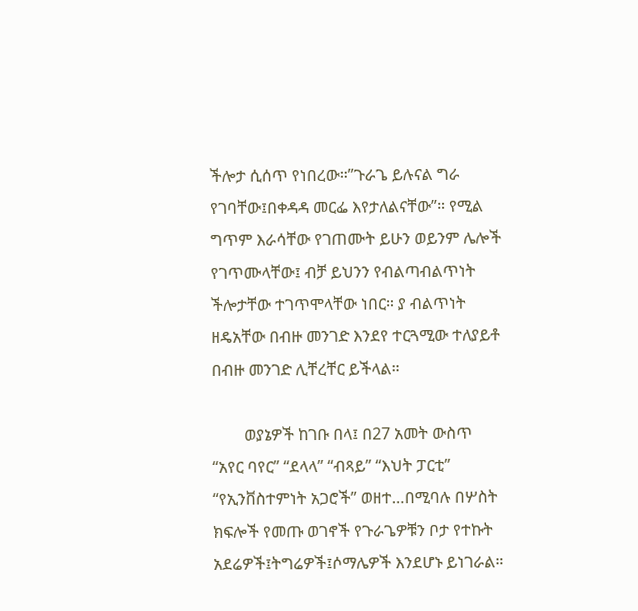ችሎታ ሲሰጥ የነበረው።”ጉራጌ ይሉናል ግራ የገባቸው፤በቀዳዳ መርፌ እየታለልናቸው”። የሚል ግጥም እራሳቸው የገጠሙት ይሁን ወይንም ሌሎች የገጥሙላቸው፤ ብቻ ይህንን የብልጣብልጥነት ችሎታቸው ተገጥሞላቸው ነበር። ያ ብልጥነት ዘዴአቸው በብዙ መንገድ እንደየ ተርጓሚው ተለያይቶ በብዙ መንገድ ሊቸረቸር ይችላል።

        ወያኔዎች ከገቡ በላ፤ በ27 አመት ውስጥ “አየር ባየር” “ደላላ” “ብጻይ” “እህት ፓርቲ” “የኢንቨስተምነት አጋሮች” ወዘተ…በሚባሉ በሦስት ክፍሎች የመጡ ወገኖች የጉራጌዎቹን ቦታ የተኩት አደሬዎች፤ትግሬዎች፤ሶማሌዎች እንደሆኑ ይነገራል።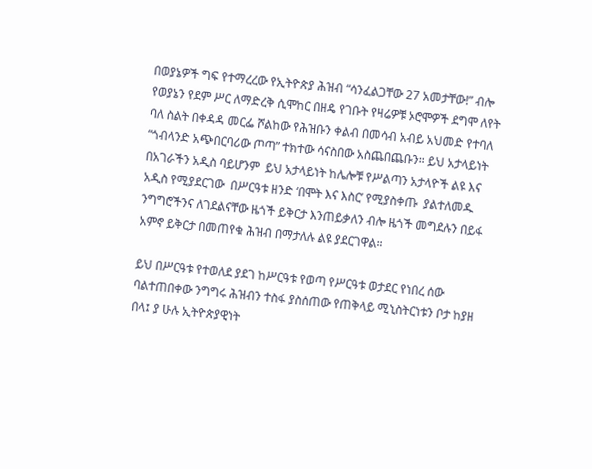በወያኔዎች ግፍ የተማረረው የኢትዮጵያ ሕዝብ “ሳንፈልጋቸው 27 አመታቸው!” ብሎ የወያኔን የደም ሥር ለማድረቅ ሲሞከር በዘዴ የገቡት የዛሬዎቹ ኦሮሞዎች ደግሞ ለየት ባለ ስልት በቀዳዳ መርፌ ሾልከው የሕዝቡን ቀልብ በመሳብ አብይ አህመድ የተባለ “ጎብላንድ አጭበርባሪው ጦጣ” ተክተው ሳናስበው አስጨበጨቡን። ይህ አታላይነት በአገራችን አዲስ ባይሆንም  ይህ አታላይነት ከሌሎቹ የሥልጣን አታላዮች ልዩ እና አዲስ የሚያደርገው  በሥርዓቱ ዘንድ ‘በሞት እና እስር’ የሚያስቀጡ  ያልተለመዱ ንግግሮችንና ለገደልናቸው ዜጎች ይቅርታ እንጠይቃለን ብሎ ዜጎች መግደሉን በይፋ አምኖ ይቅርታ በመጠየቁ ሕዝብ በማታለሉ ልዩ ያደርገዋል።

ይህ በሥርዓቱ የተወለደ ያደገ ከሥርዓቱ የወጣ የሥርዓቱ ወታደር የነበረ ሰው ባልተጠበቀው ንግግሩ ሕዝብን ተስፋ ያስሰጠው የጠቅላይ ሚኒስትርነቱን ቦታ ከያዘ በላ፤ ያ ሁሉ ኢትዮጵያዊነት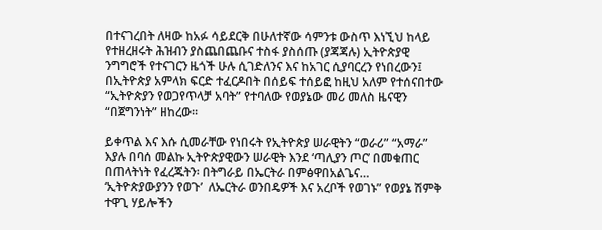በተናገረበት ለዛው ከአፉ ሳይደርቅ በሁለተኛው ሳምንቱ ውስጥ እነኚህ ከላይ የተዘረዘሩት ሕዝብን ያስጨበጨቡና ተስፋ ያስሰጡ (ያጃጃሉ) ኢትዮጵያዊ ንግግሮች የተናገርን ዜጎች ሁሉ ሲገድለንና እና ከአገር ሲያባርረን የነበረውን፤ በኢትዮጵያ አምላክ ፍርድ ተፈርዶበት በሰይፍ ተሰይፎ ከዚህ አለም የተሰናበተው “ኢትዮጵያን የወጋየጥላቻ አባት” የተባለው የወያኔው መሪ መለስ ዜናዊን “በጀግንነት” ዘከረው።

ይቀጥል እና እሱ ሲመራቸው የነበሩት የኢትዮጵያ ሠራዊትን “ወራሪ” “አማራ” እያሉ በባሰ መልኩ ኢትዮጵያዊውን ሠራዊት እንደ ‘ጣሊያን ጦር’ በመቁጠር በጠላትነት የፈረጁትን፡ በትግራይ በኤርትራ በምፅዋበአልጌና…  ‘ኢትዮጵያውያንን የወጉ’  ለኤርትራ ወንበዴዎች እና አረቦች የወገኑ” የወያኔ ሽምቅ ተዋጊ ሃይሎችን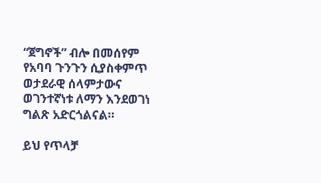“ጀግኖች” ብሎ በመሰየም የአባባ ጉንጉን ሲያስቀምጥ ወታደራዊ ሰላምታውና ወገንተኛነቱ ለማን እንደወገነ ግልጽ አድርጎልናል።

ይህ የጥላቻ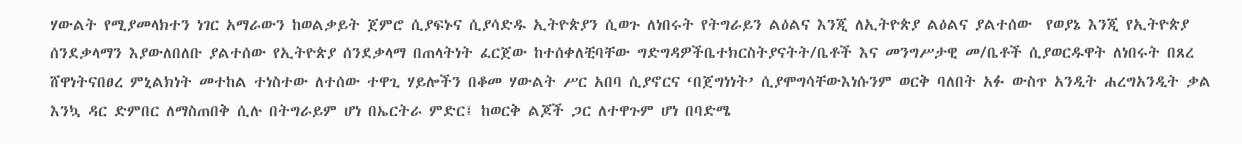ሃውልት የሚያመላክተን ነገር አማራውን ከወልቃይት ጀምሮ ሲያፍኑና ሲያሳድዱ ኢትዮጵያን ሲወጉ ለነበሩት የትግራይን ልዕልና እንጂ ለኢትዮጵያ ልዕልና ያልተሰው  የወያኔ እንጂ የኢትዮጵያ ሰንደቃላማን እያውለበለቡ ያልተሰው የኢትዮጵያ ሰንደቃላማ በጠላትነት ፈርጀው ከተሰቀለቺባቸው ግድግዳዎችቤተክርስትያናትት/ቤቶች እና መንግሥታዊ መ/ቤቶች ሲያወርዱዋት ለነበሩት በጸረ ሸዋነትናበፀረ ምኒልክነት መተከል ተነስተው ለተሰው ተዋጊ ሃይሎችን በቆመ ሃውልት ሥር አበባ ሲያኖርና ‘በጀግነነት’ ሲያሞግሳቸውእነሱንም ወርቅ ባለበት አፉ ውስጥ አንዲት ሐረግአንዲት ቃል እንኳ ዳር ድምበር ለማስጠበቅ ሲሉ በትግራይም ሆነ በኤርትራ ምድር፤ ከወርቅ ልጆች ጋር ለተዋጉም ሆነ በባድሜ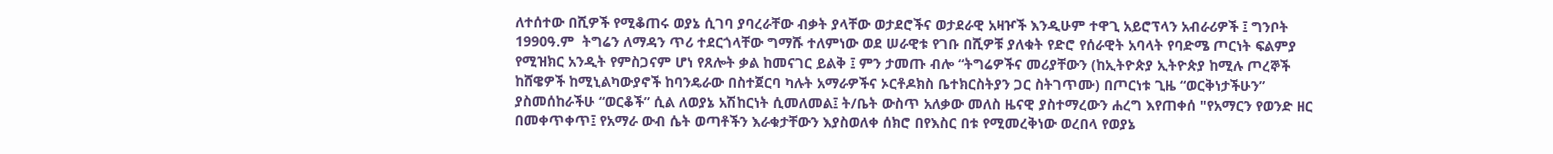ለተሰተው በሺዎች የሚቆጠሩ ወያኔ ሲገባ ያባረራቸው ብቃት ያላቸው ወታደሮችና ወታደራዊ አዛዦች እንዲሁም ተዋጊ አይሮፕላን አብራሪዎች ፤ ግንቦት 1990ዓ.ም  ትግሬን ለማዳን ጥሪ ተደርጎላቸው ግማሹ ተለምነው ወደ ሠራዊቱ የገቡ በሺዎቹ ያለቁት የድሮ የሰራዊት አባላት የባድሜ ጦርነት ፍልምያ የሚዝክር አንዲት የምስጋናም ሆነ የጸሎት ቃል ከመናገር ይልቅ ፤ ምን ታመጡ ብሎ “ትግሬዎችና መሪያቸውን (ከኢትዮጵያ ኢትዮጵያ ከሚሉ ጦረኞች ከሸዌዎች ከሚኒልካውያኖች ከባንዴራው በስተጀርባ ካሉት አማራዎችና ኦርቶዶክስ ቤተክርስትያን ጋር ስትገጥሙ) በጦርነቱ ጊዜ “ወርቅነታችሁን” ያስመሰከራችሁ “ወርቆች” ሲል ለወያኔ አሽከርነት ሲመለመል፤ ት/ቤት ውስጥ አለቃው መለስ ዜናዊ ያስተማረውን ሐረግ እየጠቀሰ "የአማርን የወንድ ዘር በመቀጥቀጥ፤ የአማራ ውብ ሴት ወጣቶችን እራቁታቸውን እያስወለቀ ሰክሮ በየእስር በቱ የሚመረቅነው ወረበላ የወያኔ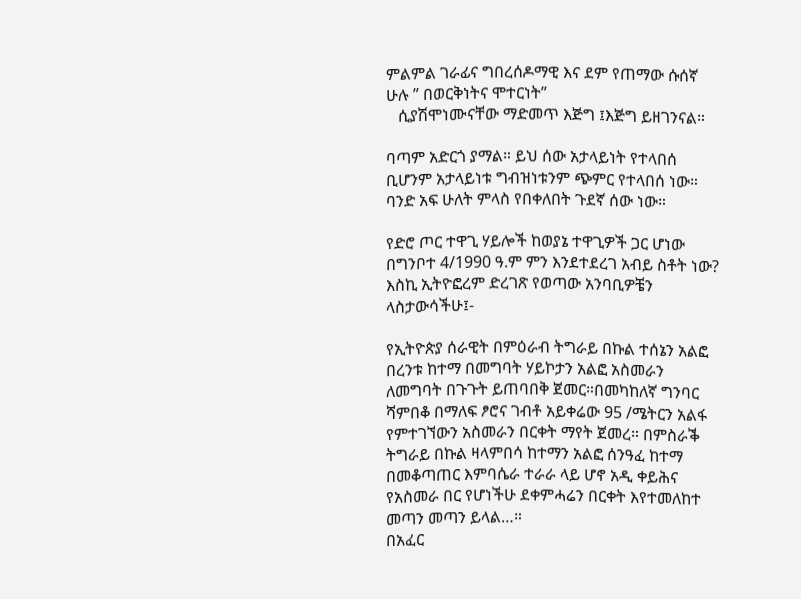ምልምል ገራፊና ግበረሰዶማዊ እና ደም የጠማው ሱሰኛ ሁሉ ” በወርቅነትና ሞተርነት”
   ሲያሽሞነሙናቸው ማድመጥ እጅግ ፤እጅግ ይዘገንናል።

ባጣም አድርጎ ያማል። ይህ ሰው አታላይነት የተላበሰ ቢሆንም አታላይነቱ ግብዝነቱንም ጭምር የተላበሰ ነው። ባንድ አፍ ሁለት ምላስ የበቀለበት ጉደኛ ሰው ነው።

የድሮ ጦር ተዋጊ ሃይሎች ከወያኔ ተዋጊዎች ጋር ሆነው በግንቦተ 4/1990 ዓ.ም ምን እንደተደረገ አብይ ስቶት ነው? እስኪ ኢትዮፎረም ድረገጽ የወጣው አንባቢዎቼን ላስታውሳችሁ፤-

የኢትዮጵያ ሰራዊት በምዕራብ ትግራይ በኩል ተሰኔን አልፎ በረንቱ ከተማ በመግባት ሃይኮታን አልፎ አስመራን ለመግባት በጉጉት ይጠባበቅ ጀመር።በመካከለኛ ግንባር ሻምበቆ በማለፍ ፆሮና ገብቶ አይቀሬው 95 /ሜትርን አልፋ የምተገኘውን አስመራን በርቀት ማየት ጀመረ። በምስራቕ ትግራይ በኩል ዛላምበሳ ከተማን አልፎ ሰንዓፈ ከተማ በመቆጣጠር እምባሴራ ተራራ ላይ ሆኖ አዲ ቀይሕና የአስመራ በር የሆነችሁ ደቀምሓሬን በርቀት እየተመለከተ መጣን መጣን ይላል…።
በአፈር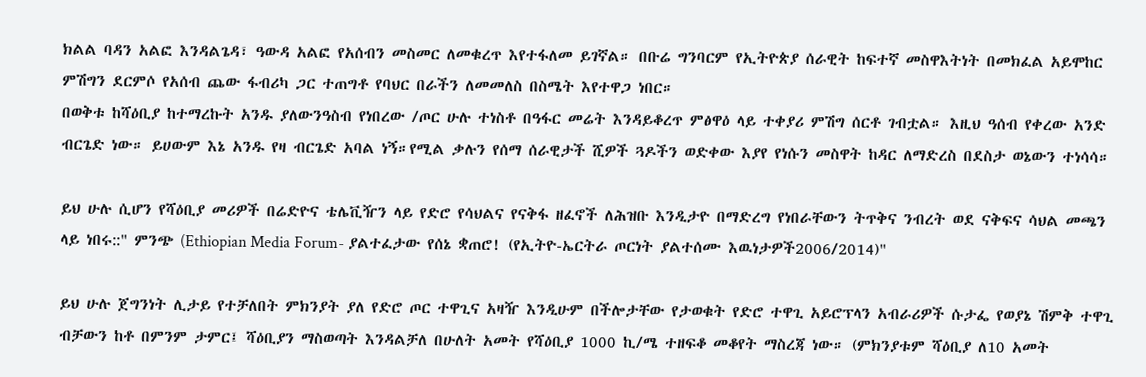ክልል ባዳን አልፎ እንዳልጌዳ፣ ዓውዳ አልፎ የአሰብን መስመር ለመቁረጥ እየተፋለመ ይገኛል። በቡሬ ግንባርም የኢትዮጵያ ሰራዊት ከፍተኛ መስዋእትነት በመክፈል አይሞከር ምሽግን ደርምሶ የአሰብ ጨው ፋብሪካ ጋር ተጠግቶ የባህር በራችን ለመመለስ በስሜት እየተዋጋ ነበር።
በወቅቱ ከሻዕቢያ ከተማረኩት አንዱ ያለውንዓስብ የነበረው /ጦር ሁሉ ተነስቶ በዓፋር መሬት እንዳይቆረጥ ምፅዋዕ ላይ ተቀያሪ ምሽግ ሰርቶ ገብቷል። እዚህ ዓሰብ የቀረው አንድ ብርጌድ ነው። ይሀውም እኔ አንዱ የዛ ብርጌድ አባል ነኝ።የሚል ቃሉን የሰማ ሰራዊታች ሺዎች ጓዶችን ወድቀው እያየ የነሱን መስዋት ከዳር ለማድረስ በደስታ ወኔውን ተነሳሳ።

ይህ ሁሉ ሲሆን የሻዕቢያ መሪዎች በሬድዮና ቴሌቪዥን ላይ የድሮ የሳህልና የናቅፋ ዘፈኖች ለሕዝቡ እንዲታዮ በማድረግ የነበራቸውን ትጥቅና ንብረት ወደ ናቅፍና ሳህል መጫን ላይ ነበሩ::" ምንጭ (Ethiopian Media Forum- ያልተፈታው የሰኔ ቋጠሮ! (የኢትዮ-ኤርትራ ጦርነት ያልተሰሙ እዉነታዎች2006/2014)"

ይህ ሁሉ ጀግንነት ሊታይ የተቻለበት ምክንያት ያለ የድሮ ጦር ተዋጊና አዛዥ እንዲሁም በችሎታቸው የታወቁት የድሮ ተዋጊ አይሮፕላን አብራሪዎች ሱታፌ የወያኔ ሽምቅ ተዋጊ ብቻውን ከቶ በምንም ታምር፤ ሻዕቢያን ማስወጣት እንዳልቻለ በሁለት አመት የሻዕቢያ 1000 ኪ/ሜ ተዘፍቆ መቆየት ማስረጃ ነው። (ምክንያቱም ሻዕቢያ ለ10 አመት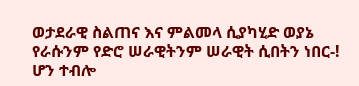ወታደራዊ ስልጠና እና ምልመላ ሲያካሂድ ወያኔ የራሱንም የድሮ ሠራዊትንም ሠራዊት ሲበትን ነበር-! ሆን ተብሎ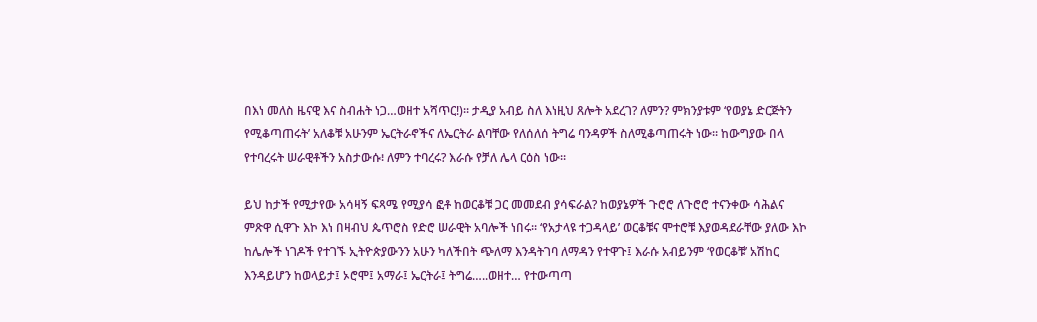በእነ መለስ ዜናዊ እና ስብሐት ነጋ…ወዘተ አሻጥር!)። ታዲያ አብይ ስለ እነዚህ ጸሎት አደረገ? ለምን? ምክንያቱም ‘የወያኔ ድርጅትን የሚቆጣጠሩት’ አለቆቹ አሁንም ኤርትራኖችና ለኤርትራ ልባቸው የለሰለሰ ትግሬ ባንዳዎች ስለሚቆጣጠሩት ነው። ከውግያው በላ የተባረሩት ሠራዊቶችን አስታውሱ፧ ለምን ተባረሩ? እራሱ የቻለ ሌላ ርዕስ ነው።

ይህ ከታች የሚታየው አሳዛኝ ፍጻሜ የሚያሳ ፎቶ ከወርቆቹ ጋር መመደብ ያሳፍራል? ከወያኔዎች ጉሮሮ ለጉሮሮ ተናንቀው ሳሕልና ምጽዋ ሲዋጉ እኮ እነ በዛብህ ጴጥሮስ የድሮ ሠራዊት አባሎች ነበሩ። ‘የአታላዩ ተጋዳላይ’ ወርቆቹና ሞተሮቹ እያወዳደራቸው ያለው እኮ ከሌሎች ነገዶች የተገኙ ኢትዮጵያውንን አሁን ካለችበት ጭለማ እንዳትገባ ለማዳን የተዋጉ፤ እራሱ አብይንም ‘የወርቆቹ’ አሽከር እንዳይሆን ከወላይታ፤ ኦሮሞ፤ አማራ፤ ኤርትራ፤ ትግሬ…..ወዘተ… የተውጣጣ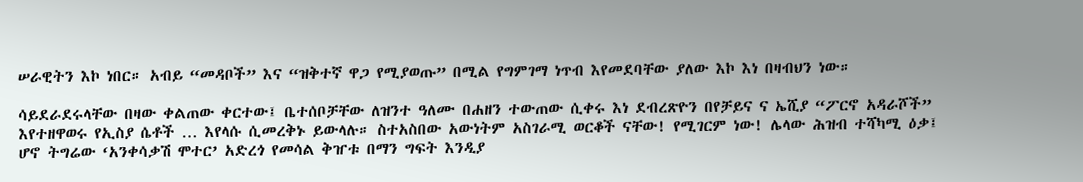ሠራዊትን እኮ ነበር። አብይ “መዳቦች” እና “ዝቅተኛ ዋጋ የሚያወጡ” በሚል የግምገማ ነጥብ እየመደባቸው ያለው እኮ እነ በዛብህን ነው።

ሳይደራደሩላቸው በዛው ቀልጠው ቀርተው፤ ቤተሰቦቻቸው ለዝንተ ዓለሙ በሐዘን ተውጠው ሲቀሩ እነ ደብረጽዮን በየቻይና ና ኤሺያ “ፖርኖ አዳራሾች” እየተዘዋወሩ የኢስያ ሴቶች … እየላሱ ሲመረቅኑ ይውላሉ። ስተአስበው አውነትም አስገራሚ ወርቆች ናቸው! የሚገርም ነው! ሌላው ሕዝብ ተሻካሚ ዕቃ፤ ሆኖ ትግሬው ‘አንቀሳቃሽ ሞተር’ አድረጎ የመሳል ቅዠቱ በማን ግፍት እንዲያ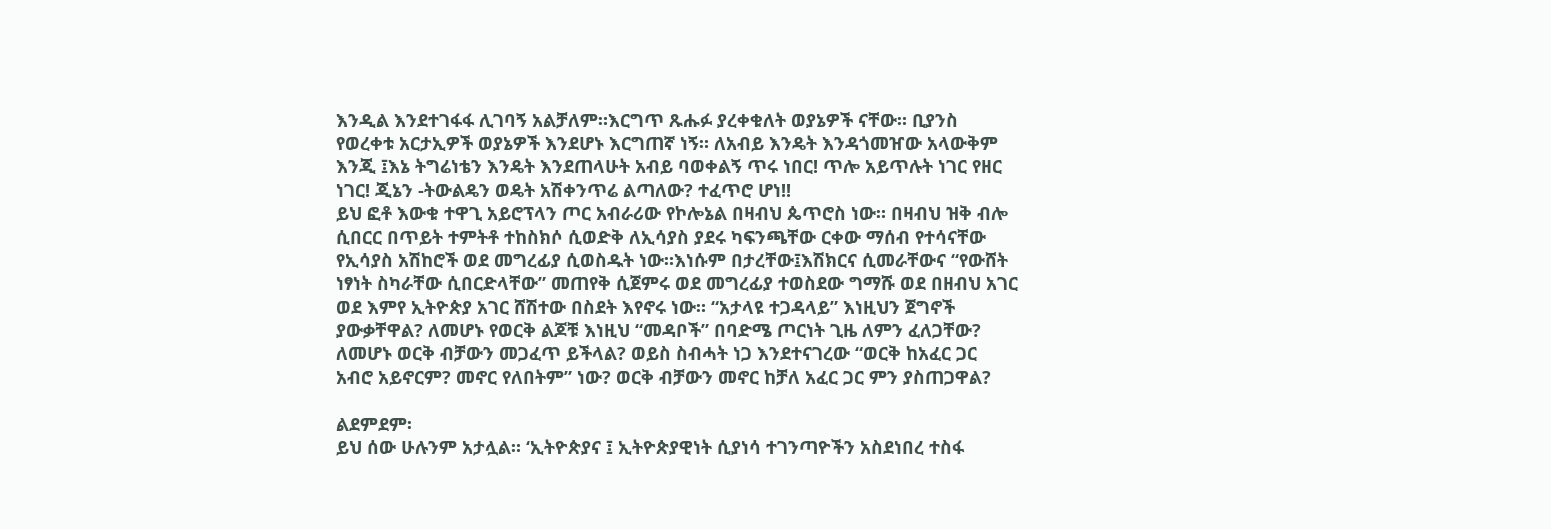እንዲል እንደተገፋፋ ሊገባኝ አልቻለም።እርግጥ ጹሑፉ ያረቀቁለት ወያኔዎች ናቸው። ቢያንስ የወረቀቱ አርታኢዎች ወያኔዎች እንደሆኑ እርግጠኛ ነኝ። ለአብይ እንዴት እንዳጎመዠው አላውቅም እንጂ ፤እኔ ትግሬነቴን እንዴት እንደጠላሁት አብይ ባወቀልኝ ጥሩ ነበር! ጥሎ አይጥሉት ነገር የዘር ነገር! ጂኔን -ትውልዴን ወዴት አሽቀንጥሬ ልጣለው? ተፈጥሮ ሆነ!!
ይህ ፎቶ እውቁ ተዋጊ አይሮፕላን ጦር አብራሪው የኮሎኔል በዛብህ ጴጥሮስ ነው። በዛብህ ዝቅ ብሎ ሲበርር በጥይት ተምትቶ ተከስክሶ ሲወድቅ ለኢሳያስ ያደሩ ካፍንጫቸው ርቀው ማሰብ የተሳናቸው የኢሳያስ አሽከሮች ወደ መግረፊያ ሲወስዱት ነው።እነሱም በታረቸው፤እሽክርና ሲመራቸውና “የውሸት ነፃነት ስካራቸው ሲበርድላቸው” መጠየቅ ሲጀምሩ ወደ መግረፊያ ተወስደው ግማሹ ወደ በዘብህ አገር ወደ እምየ ኢትዮጵያ አገር ሸሽተው በስደት እየኖሩ ነው። “አታላዩ ተጋዳላይ” እነዚህን ጀግኖች ያውቃቸዋል? ለመሆኑ የወርቅ ልጆቹ እነዚህ “መዳቦች” በባድሜ ጦርነት ጊዜ ለምን ፈለጋቸው? ለመሆኑ ወርቅ ብቻውን መጋፈጥ ይችላል? ወይስ ስብሓት ነጋ እንደተናገረው “ወርቅ ከአፈር ጋር አብሮ አይኖርም? መኖር የለበትም” ነው? ወርቅ ብቻውን መኖር ከቻለ አፈር ጋር ምን ያስጠጋዋል?

ልደምደም፡
ይህ ሰው ሁሉንም አታሏል። ‘ኢትዮጵያና ፤ ኢትዮጵያዊነት ሲያነሳ ተገንጣዮችን አስደነበረ ተስፋ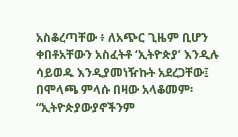አስቆረጣቸው ፥ ለአጭር ጊዜም ቢሆን ቀበቶአቸውን አስፈትቶ ‘ኢትዮጵያ’ እንዲሉ ሳይወዱ እንዲያመነዥኩት አደረጋቸው፤ በሞላጫ ምላሱ በዛው አላቆመም፡ “ኢትዮጵያውያኖችንም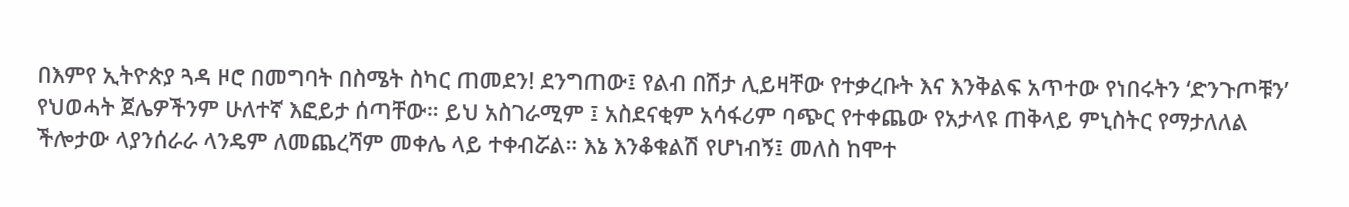በእምየ ኢትዮጵያ ጓዳ ዞሮ በመግባት በስሜት ስካር ጠመደን! ደንግጠው፤ የልብ በሽታ ሊይዛቸው የተቃረቡት እና እንቅልፍ አጥተው የነበሩትን ‘ድንጉጦቹን’ የህወሓት ጀሌዎችንም ሁለተኛ እፎይታ ሰጣቸው። ይህ አስገራሚም ፤ አስደናቂም አሳፋሪም ባጭር የተቀጨው የአታላዩ ጠቅላይ ምኒስትር የማታለለል ችሎታው ላያንሰራራ ላንዴም ለመጨረሻም መቀሌ ላይ ተቀብሯል። እኔ እንቆቁልሽ የሆነብኝ፤ መለስ ከሞተ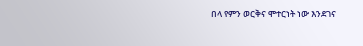በላ የምን ወርቅና ሞተርነት ነው እንደገና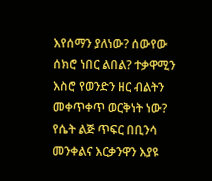እየሰማን ያለነው? ሰውየው ሰክሮ ነበር ልበል? ተቃዋሚን እስሮ የወንድን ዘር ብልትን መቀጥቀጥ ወርቅነት ነው? የሴት ልጅ ጥፍር በቢንሳ መንቀልና እርቃንዋን እያዩ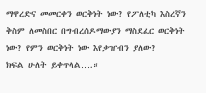ማዋረድና መመርቀን ወርቅነት ነው? የፖለቲካ እስረኛን  ቅስም ለመስበር በግብረሰዶማውያን ማስደፈር ወርቅነት ነው? የምን ወርቅነት ነው እየቃዠብን ያለው?
ክፍል ሁለት ይቀጥላል….።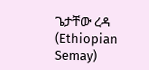ጌታቸው ረዳ (Ethiopian Semay)